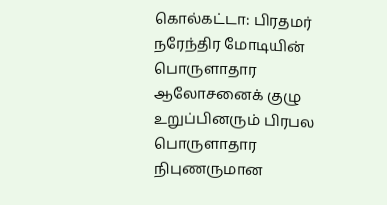கொல்கட்டா: பிரதமர் நரேந்திர மோடியின் பொருளாதார ஆலோசனைக் குழு உறுப்பினரும் பிரபல பொருளாதார நிபுணருமான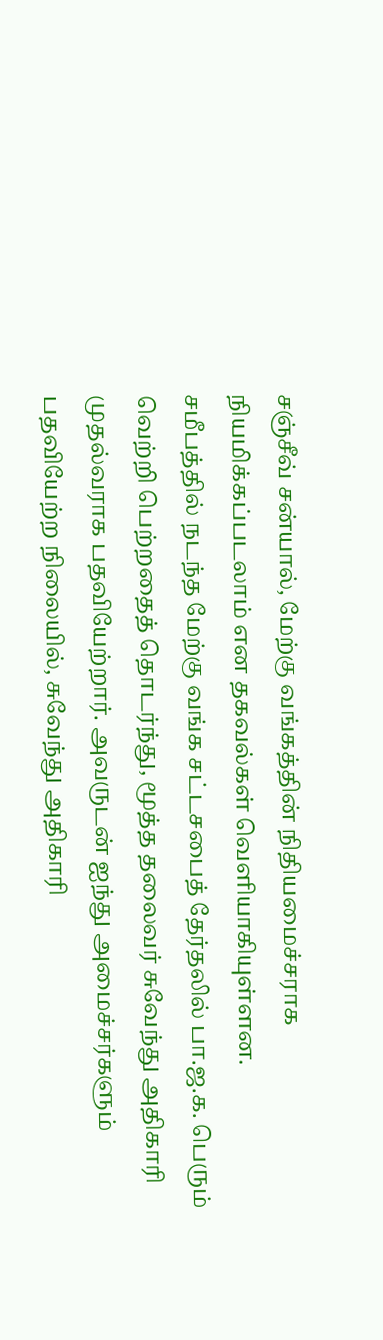சஞ்சீவ் சன்யால், மேற்கு வங்கத்தின் நிதியமைச்சராக நியமிக்கப்படலாம் என தகவல்கள் வெளியாகியுள்ளன.
சமீபத்தில் நடந்த மேற்கு வங்க சட்டசபைத் தேர்தலில் பா.ஜ.க. பெரும் வெற்றி பெற்றதைத் தொடர்ந்து, மூத்த தலைவர் சுவேந்து அதிகாரி முதல்வராக பதவியேற்றார். அவருடன் ஐந்து அமைச்சர்களும் பதவியேற்ற நிலையில், சுவேந்து அதிகாரி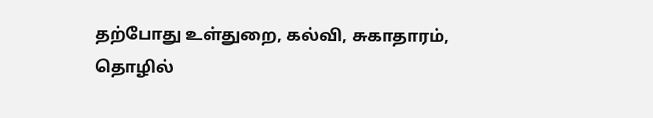தற்போது உள்துறை, கல்வி, சுகாதாரம், தொழில்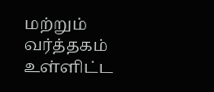மற்றும் வர்த்தகம் உள்ளிட்ட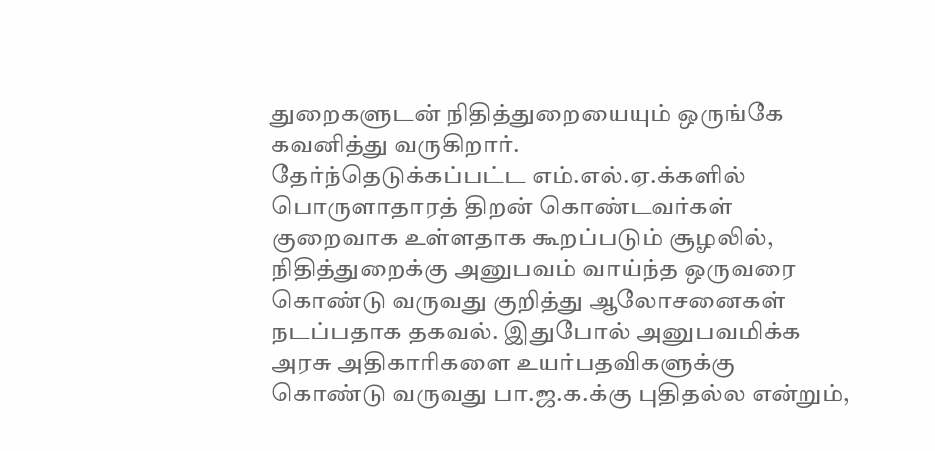துறைகளுடன் நிதித்துறையையும் ஒருங்கே கவனித்து வருகிறார்.
தேர்ந்தெடுக்கப்பட்ட எம்.எல்.ஏ.க்களில் பொருளாதாரத் திறன் கொண்டவர்கள் குறைவாக உள்ளதாக கூறப்படும் சூழலில், நிதித்துறைக்கு அனுபவம் வாய்ந்த ஒருவரை கொண்டு வருவது குறித்து ஆலோசனைகள் நடப்பதாக தகவல். இதுபோல் அனுபவமிக்க அரசு அதிகாரிகளை உயர்பதவிகளுக்கு கொண்டு வருவது பா.ஜ.க.க்கு புதிதல்ல என்றும்,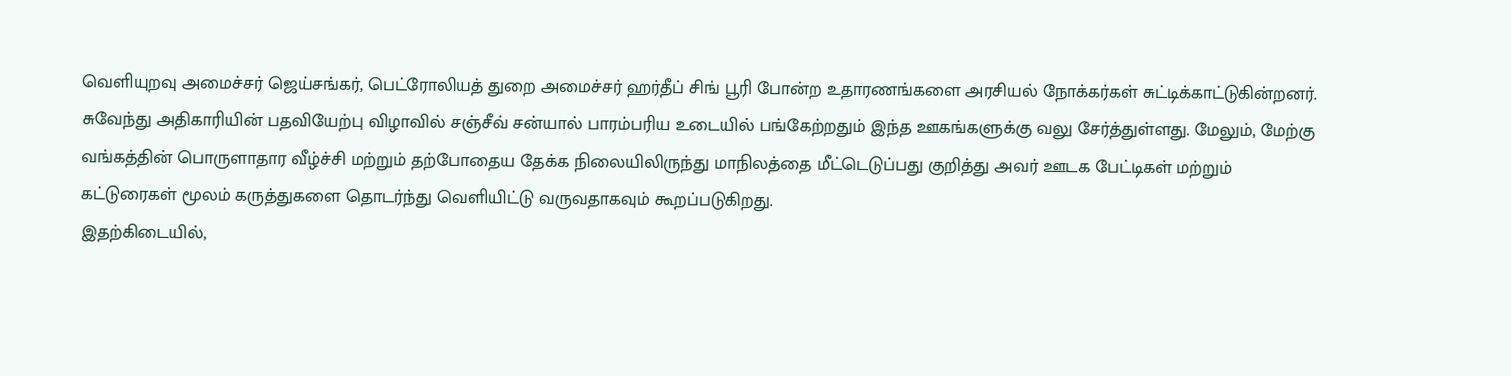வெளியுறவு அமைச்சர் ஜெய்சங்கர், பெட்ரோலியத் துறை அமைச்சர் ஹர்தீப் சிங் பூரி போன்ற உதாரணங்களை அரசியல் நோக்கர்கள் சுட்டிக்காட்டுகின்றனர்.
சுவேந்து அதிகாரியின் பதவியேற்பு விழாவில் சஞ்சீவ் சன்யால் பாரம்பரிய உடையில் பங்கேற்றதும் இந்த ஊகங்களுக்கு வலு சேர்த்துள்ளது. மேலும், மேற்கு வங்கத்தின் பொருளாதார வீழ்ச்சி மற்றும் தற்போதைய தேக்க நிலையிலிருந்து மாநிலத்தை மீட்டெடுப்பது குறித்து அவர் ஊடக பேட்டிகள் மற்றும் கட்டுரைகள் மூலம் கருத்துகளை தொடர்ந்து வெளியிட்டு வருவதாகவும் கூறப்படுகிறது.
இதற்கிடையில்,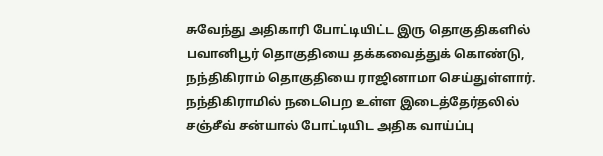சுவேந்து அதிகாரி போட்டியிட்ட இரு தொகுதிகளில் பவானிபூர் தொகுதியை தக்கவைத்துக் கொண்டு, நந்திகிராம் தொகுதியை ராஜினாமா செய்துள்ளார். நந்திகிராமில் நடைபெற உள்ள இடைத்தேர்தலில் சஞ்சீவ் சன்யால் போட்டியிட அதிக வாய்ப்பு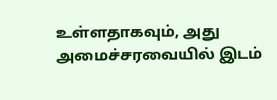உள்ளதாகவும், அது அமைச்சரவையில் இடம்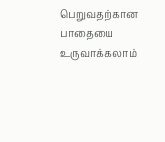பெறுவதற்கான பாதையை உருவாக்கலாம்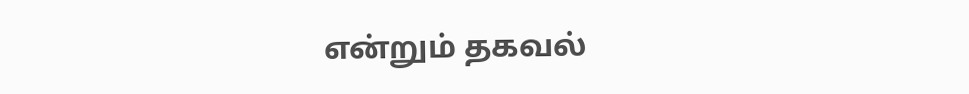என்றும் தகவல்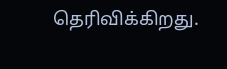தெரிவிக்கிறது.